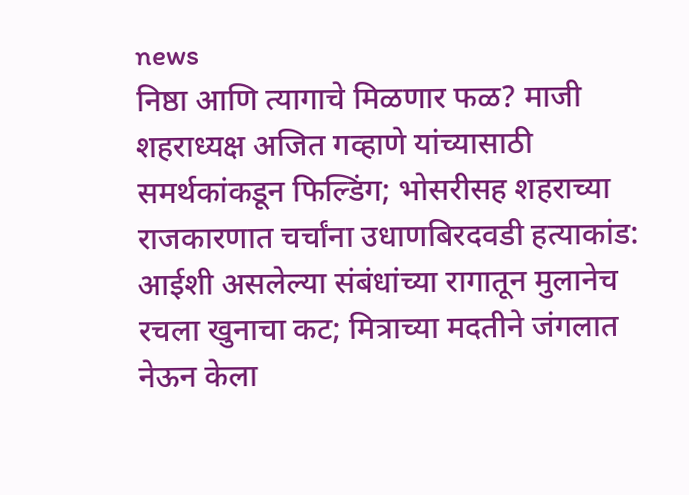news
निष्ठा आणि त्यागाचे मिळणार फळ? माजी शहराध्यक्ष अजित गव्हाणे यांच्यासाठी समर्थकांकडून फिल्डिंग; भोसरीसह शहराच्या राजकारणात चर्चांना उधाणबिरदवडी हत्याकांड: आईशी असलेल्या संबंधांच्या रागातून मुलानेच रचला खुनाचा कट; मित्राच्या मदतीने जंगलात नेऊन केला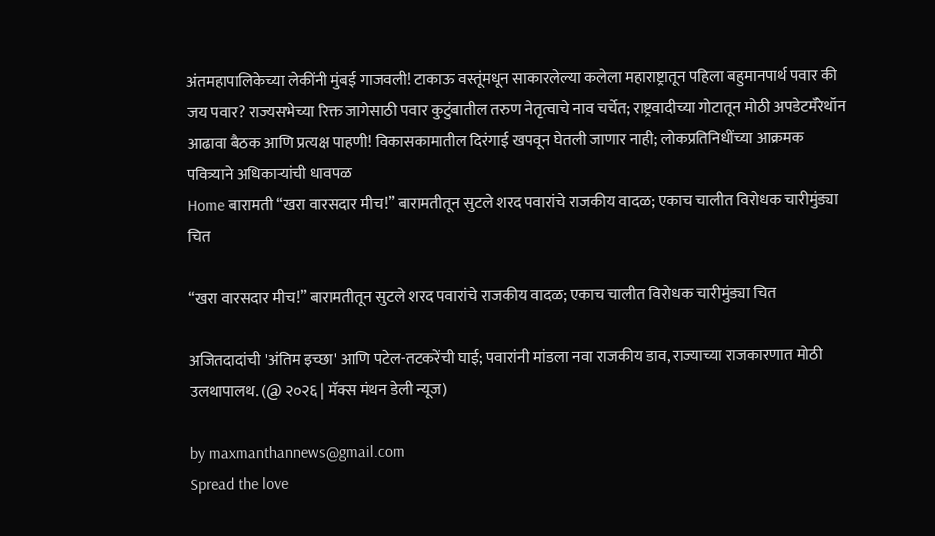अंतमहापालिकेच्या लेकींनी मुंबई गाजवली! टाकाऊ वस्तूंमधून साकारलेल्या कलेला महाराष्ट्रातून पहिला बहुमानपार्थ पवार की जय पवार? राज्यसभेच्या रिक्त जागेसाठी पवार कुटुंबातील तरुण नेतृत्वाचे नाव चर्चेत; राष्ट्रवादीच्या गोटातून मोठी अपडेटमॅरेथॉन आढावा बैठक आणि प्रत्यक्ष पाहणी! विकासकामातील दिरंगाई खपवून घेतली जाणार नाही; लोकप्रतिनिधींच्या आक्रमक पवित्र्याने अधिकाऱ्यांची धावपळ
Home बारामती “खरा वारसदार मीच!” बारामतीतून सुटले शरद पवारांचे राजकीय वादळ; एकाच चालीत विरोधक चारीमुंड्या चित

“खरा वारसदार मीच!” बारामतीतून सुटले शरद पवारांचे राजकीय वादळ; एकाच चालीत विरोधक चारीमुंड्या चित

अजितदादांची 'अंतिम इच्छा' आणि पटेल-तटकरेंची घाई; पवारांनी मांडला नवा राजकीय डाव, राज्याच्या राजकारणात मोठी उलथापालथ. (@ २०२६ | मॅक्स मंथन डेली न्यूज)

by maxmanthannews@gmail.com
Spread the love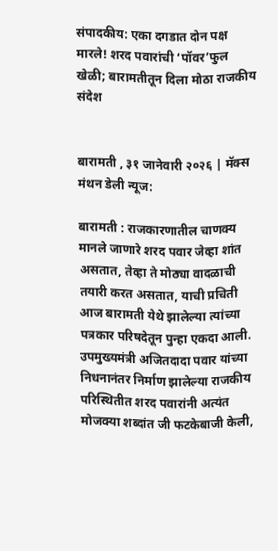संपादकीय: एका दगडात दोन पक्ष मारले! शरद पवारांची ‘पॉवर’फुल खेळी; बारामतीतून दिला मोठा राजकीय संदेश


बारामती , ३१ जानेवारी २०२६ | मॅक्स मंथन डेली न्यूज:

बारामती : राजकारणातील चाणक्य मानले जाणारे शरद पवार जेव्हा शांत असतात, तेव्हा ते मोठ्या वादळाची तयारी करत असतात, याची प्रचिती आज बारामती येथे झालेल्या त्यांच्या पत्रकार परिषदेतून पुन्हा एकदा आली. उपमुख्यमंत्री अजितदादा पवार यांच्या निधनानंतर निर्माण झालेल्या राजकीय परिस्थितीत शरद पवारांनी अत्यंत मोजक्या शब्दांत जी फटकेबाजी केली,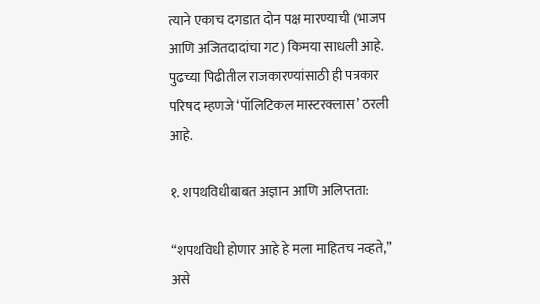त्याने एकाच दगडात दोन पक्ष मारण्याची (भाजप आणि अजितदादांचा गट) किमया साधली आहे. पुढच्या पिढीतील राजकारण्यांसाठी ही पत्रकार परिषद म्हणजे ‘पॉलिटिकल मास्टरक्लास’ ठरली आहे.

१. शपथविधीबाबत अज्ञान आणि अलिप्तता:

“शपथविधी होणार आहे हे मला माहितच नव्हते,” असे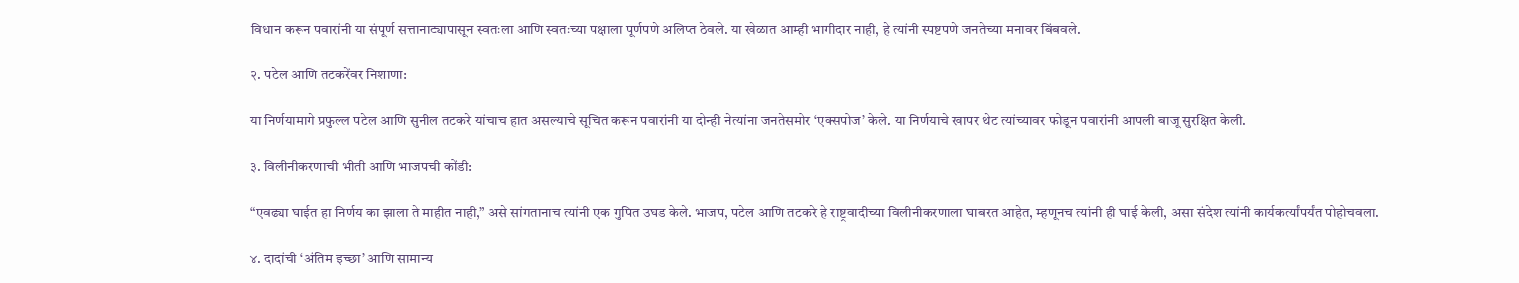विधान करून पवारांनी या संपूर्ण सत्तानाट्यापासून स्वतःला आणि स्वतःच्या पक्षाला पूर्णपणे अलिप्त ठेवले. या खेळात आम्ही भागीदार नाही, हे त्यांनी स्पष्टपणे जनतेच्या मनावर बिंबवले.

२. पटेल आणि तटकरेंवर निशाणा:

या निर्णयामागे प्रफुल्ल पटेल आणि सुनील तटकरे यांचाच हात असल्याचे सूचित करून पवारांनी या दोन्ही नेत्यांना जनतेसमोर ‘एक्सपोज’ केले. या निर्णयाचे खापर थेट त्यांच्यावर फोडून पवारांनी आपली बाजू सुरक्षित केली.

३. विलीनीकरणाची भीती आणि भाजपची कोंडी:

“एवढ्या घाईत हा निर्णय का झाला ते माहीत नाही,” असे सांगतानाच त्यांनी एक गुपित उघड केले. भाजप, पटेल आणि तटकरे हे राष्ट्रवादीच्या विलीनीकरणाला घाबरत आहेत, म्हणूनच त्यांनी ही घाई केली, असा संदेश त्यांनी कार्यकर्त्यांपर्यंत पोहोचवला.

४. दादांची ‘अंतिम इच्छा’ आणि सामान्य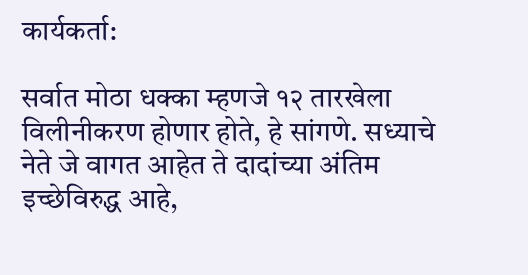कार्यकर्ता:

सर्वात मोठा धक्का म्हणजे १२ तारखेला विलीनीकरण होणार होते, हे सांगणे. सध्याचे नेते जे वागत आहेत ते दादांच्या अंतिम इच्छेविरुद्ध आहे,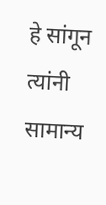हे सांगून त्यांनी सामान्य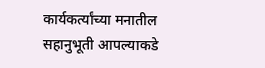कार्यकर्त्यांच्या मनातील सहानुभूती आपल्याकडे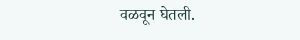वळवून घेतली.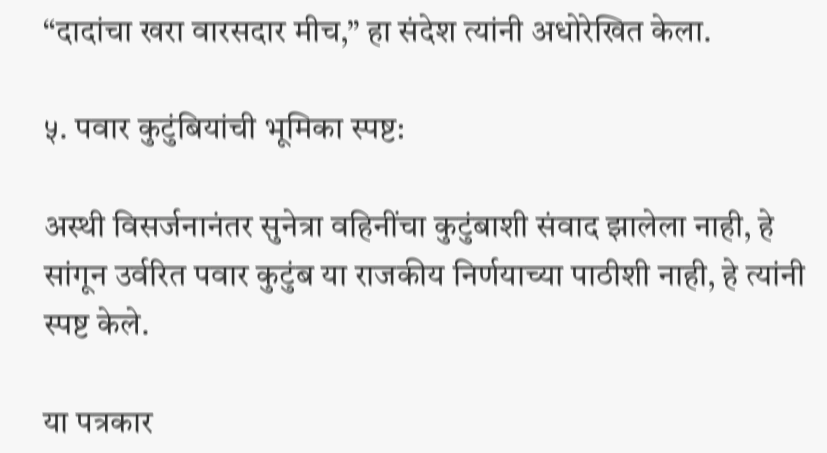“दादांचा खरा वारसदार मीच,” हा संदेश त्यांनी अधोरेखित केला.

५. पवार कुटुंबियांची भूमिका स्पष्ट:

अस्थी विसर्जनानंतर सुनेत्रा वहिनींचा कुटुंबाशी संवाद झालेला नाही, हे सांगून उर्वरित पवार कुटुंब या राजकीय निर्णयाच्या पाठीशी नाही, हे त्यांनी स्पष्ट केले.

या पत्रकार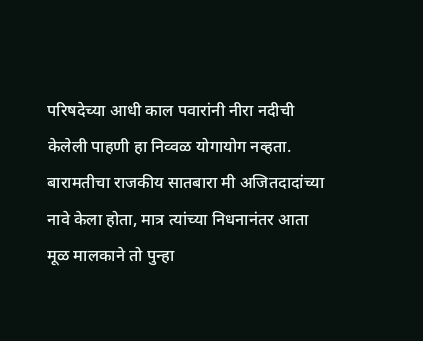परिषदेच्या आधी काल पवारांनी नीरा नदीची केलेली पाहणी हा निव्वळ योगायोग नव्हता. बारामतीचा राजकीय सातबारा मी अजितदादांच्या नावे केला होता, मात्र त्यांच्या निधनानंतर आता मूळ मालकाने तो पुन्हा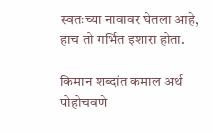स्वतःच्या नावावर घेतला आहे, हाच तो गर्भित इशारा होता.

किमान शब्दांत कमाल अर्थ पोहोचवणे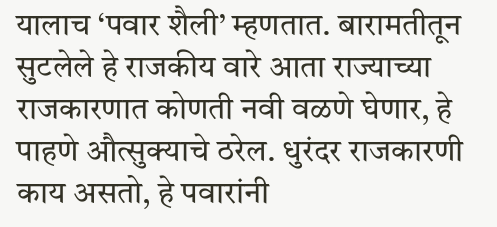यालाच ‘पवार शैली’ म्हणतात. बारामतीतून सुटलेले हे राजकीय वारे आता राज्याच्या राजकारणात कोणती नवी वळणे घेणार, हे पाहणे औत्सुक्याचे ठरेल. धुरंदर राजकारणी काय असतो, हे पवारांनी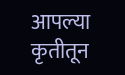आपल्या कृतीतून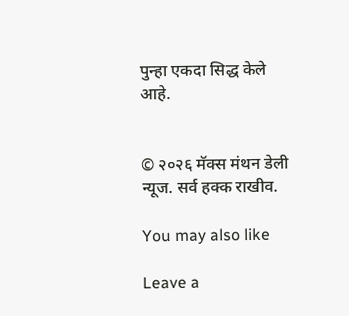पुन्हा एकदा सिद्ध केले आहे.


© २०२६ मॅक्स मंथन डेली न्यूज. सर्व हक्क राखीव.

You may also like

Leave a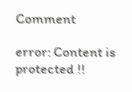Comment

error: Content is protected !!